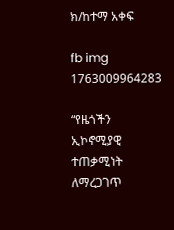ክ/ከተማ አቀፍ

fb img 1763009964283

“የዜጎችን ኢኮኖሚያዊ ተጠቃሚነት ለማረጋገጥ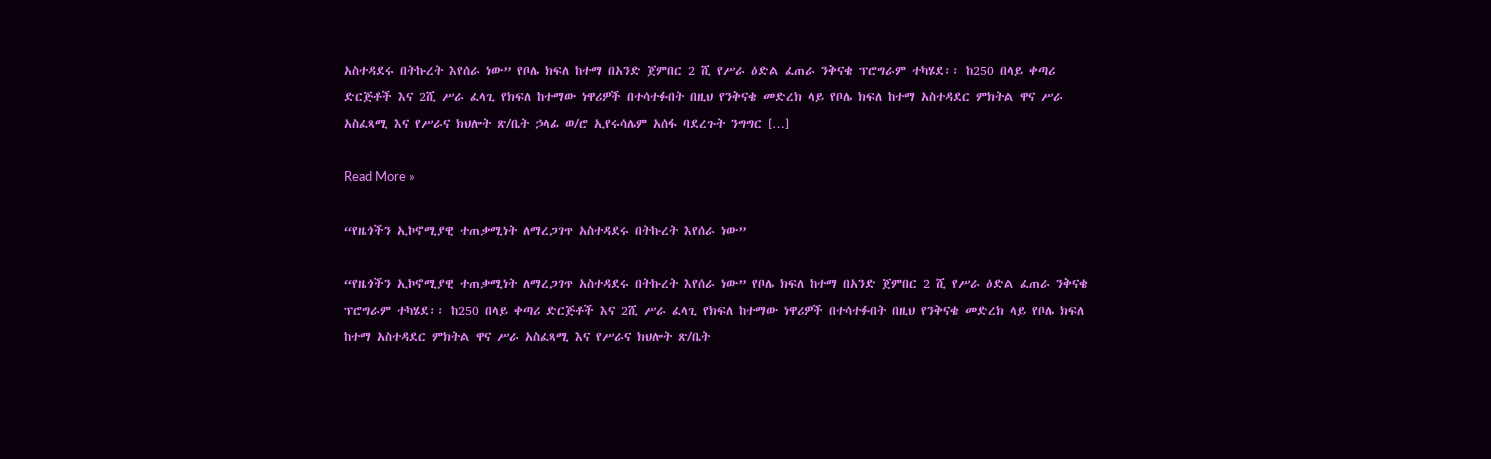አስተዳደሩ በትኩረት እየሰራ ነው” የቦሌ ክፍለ ከተማ በአንድ ጀምበር 2 ሺ የሥራ ዕድል ፈጠራ ንቅናቄ ፕሮግራም ተካሄደ፡፡ ከ250 በላይ ቀጣሪ ድርጅቶች እና 2ሺ ሥራ ፈላጊ የክፍለ ከተማው ነዋሪዎች በተሳተፉበት በዚህ የንቅናቄ መድረክ ላይ የቦሌ ክፍለ ከተማ አስተዳደር ምክትል ዋና ሥራ አስፈጻሚ እና የሥራና ክህሎት ጽ/ቤት ኃላፊ ወ/ሮ ኢየሩሳሌም አሰፋ ባደረጉት ንግግር […]

Read More »

“የዜጎችን ኢኮኖሚያዊ ተጠቃሚነት ለማረጋገጥ አስተዳደሩ በትኩረት እየሰራ ነው”

“የዜጎችን ኢኮኖሚያዊ ተጠቃሚነት ለማረጋገጥ አስተዳደሩ በትኩረት እየሰራ ነው” የቦሌ ክፍለ ከተማ በአንድ ጀምበር 2 ሺ የሥራ ዕድል ፈጠራ ንቅናቄ ፕሮግራም ተካሄደ፡፡ ከ250 በላይ ቀጣሪ ድርጅቶች እና 2ሺ ሥራ ፈላጊ የክፍለ ከተማው ነዋሪዎች በተሳተፉበት በዚህ የንቅናቄ መድረክ ላይ የቦሌ ክፍለ ከተማ አስተዳደር ምክትል ዋና ሥራ አስፈጻሚ እና የሥራና ክህሎት ጽ/ቤት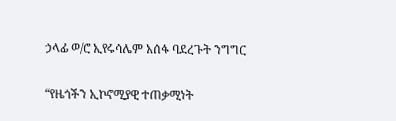ኃላፊ ወ/ሮ ኢየሩሳሌም አሰፋ ባደረጉት ንግግር

“የዜጎችን ኢኮኖሚያዊ ተጠቃሚነት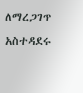ለማረጋገጥ አስተዳደሩ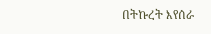በትኩረት እየሰራ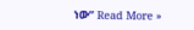ነው” Read More »